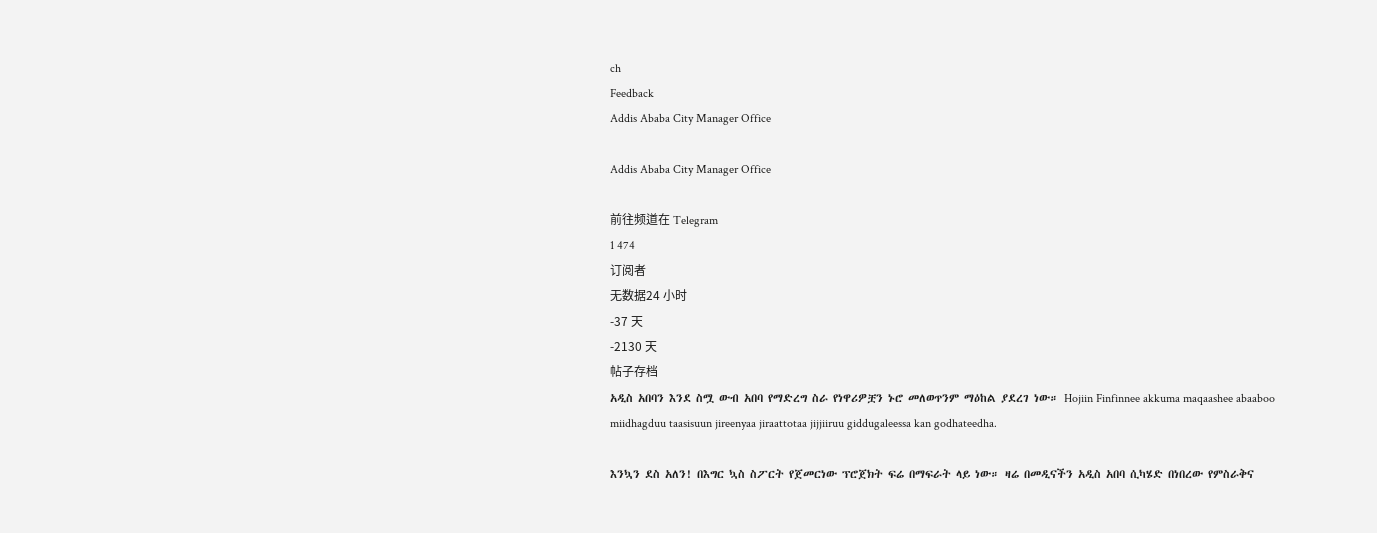ch
Feedback
Addis Ababa City Manager Office

Addis Ababa City Manager Office

前往频道在 Telegram
1 474
订阅者
无数据24 小时
-37 天
-2130 天
帖子存档
አዲስ አበባን እንደ ስሟ ውብ አበባ የማድረግ ስራ የነዋሪዎቿን ኑሮ መለወጥንም ማዕከል ያደረገ ነው። Hojiin Finfinnee akkuma maqaashee abaaboo miidhagduu taasisuun jireenyaa jiraattotaa jijjiiruu giddugaleessa kan godhateedha.

እንኳን ደስ አለን! በእግር ኳስ ስፖርት የጀመርነው ፕሮጀክት ፍሬ በማፍራት ላይ ነው። ዛሬ በመዲናችን አዲስ አበባ ሲካሄድ በነበረው የምስራቅና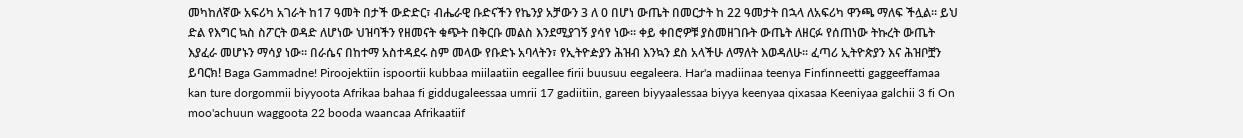መካከለኛው አፍሪካ አገራት ከ17 ዓመት በታች ውድድር፣ ብሔራዊ ቡድናችን የኬንያ አቻውን 3 ለ 0 በሆነ ውጤት በመርታት ከ 22 ዓመታት በኋላ ለአፍሪካ ዋንጫ ማለፍ ችሏል። ይህ ድል የእግር ኳስ ስፖርት ወዳድ ለሆነው ህዝባችን የዘመናት ቁጭት በቅርቡ መልስ እንደሚያገኝ ያሳየ ነው። ቀይ ቀበሮዎቹ ያስመዘገቡት ውጤት ለዘርፉ የሰጠነው ትኩረት ውጤት እያፈራ መሆኑን ማሳያ ነው። በራሴና በከተማ አስተዳደሩ ስም መላው የቡድኑ አባላትን፣ የኢትዮዽያን ሕዝብ እንኳን ደስ አላችሁ ለማለት እወዳለሁ። ፈጣሪ ኢትዮጵያን እና ሕዝቦቿን ይባርክ! Baga Gammadne! Piroojektiin ispoortii kubbaa miilaatiin eegallee firii buusuu eegaleera. Har'a madiinaa teenya Finfinneetti gaggeeffamaa kan ture dorgommii biyyoota Afrikaa bahaa fi giddugaleessaa umrii 17 gadiitiin, gareen biyyaalessaa biyya keenyaa qixasaa Keeniyaa galchii 3 fi On moo'achuun waggoota 22 booda waancaa Afrikaatiif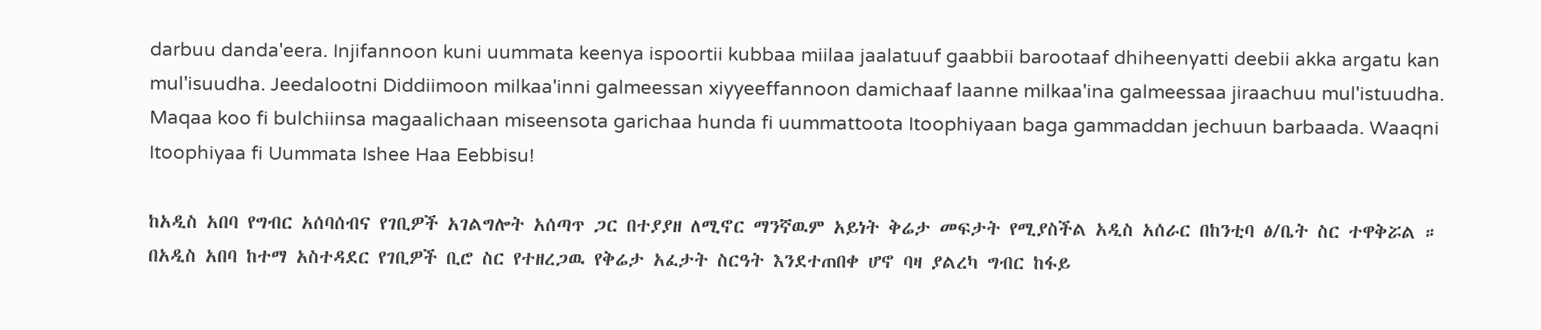darbuu danda'eera. Injifannoon kuni uummata keenya ispoortii kubbaa miilaa jaalatuuf gaabbii barootaaf dhiheenyatti deebii akka argatu kan mul'isuudha. Jeedalootni Diddiimoon milkaa'inni galmeessan xiyyeeffannoon damichaaf laanne milkaa'ina galmeessaa jiraachuu mul'istuudha. Maqaa koo fi bulchiinsa magaalichaan miseensota garichaa hunda fi uummattoota Itoophiyaan baga gammaddan jechuun barbaada. Waaqni Itoophiyaa fi Uummata Ishee Haa Eebbisu!

ከአዲስ አበባ የግብር አሰባሰብና የገቢዎች አገልግሎት አሰጣጥ ጋር በተያያዘ ለሚኖር ማንኛዉም አይነት ቅሬታ መፍታት የሚያስችል አዲስ አሰራር በከንቲባ ፅ/ቤት ስር ተዋቅሯል ። በአዲስ አበባ ከተማ አስተዳደር የገቢዎች ቢሮ ስር የተዘረጋዉ የቅሬታ አፈታት ስርዓት እንደተጠበቀ ሆኖ ባዛ ያልረካ ግብር ከፋይ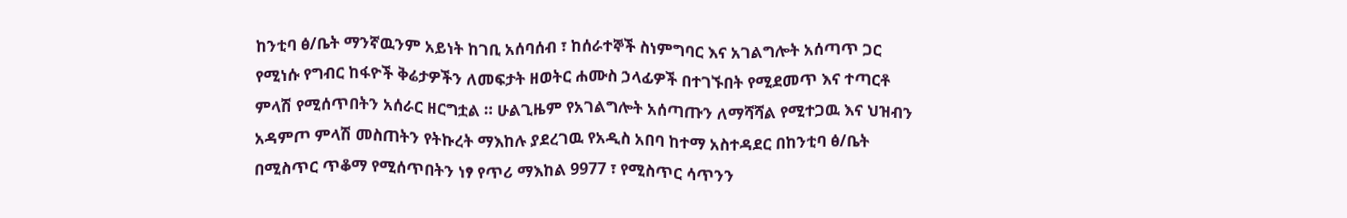ከንቲባ ፅ/ቤት ማንኛዉንም አይነት ከገቢ አሰባሰብ ፣ ከሰራተኞች ስነምግባር እና አገልግሎት አሰጣጥ ጋር የሚነሱ የግብር ከፋዮች ቅሬታዎችን ለመፍታት ዘወትር ሐሙስ ኃላፊዎች በተገኙበት የሚደመጥ እና ተጣርቶ ምላሽ የሚሰጥበትን አሰራር ዘርግቷል ። ሁልጊዜም የአገልግሎት አሰጣጡን ለማሻሻል የሚተጋዉ እና ህዝብን አዳምጦ ምላሽ መስጠትን የትኩረት ማእከሉ ያደረገዉ የአዲስ አበባ ከተማ አስተዳደር በከንቲባ ፅ/ቤት በሚስጥር ጥቆማ የሚሰጥበትን ነፃ የጥሪ ማእከል 9977 ፣ የሚስጥር ሳጥንን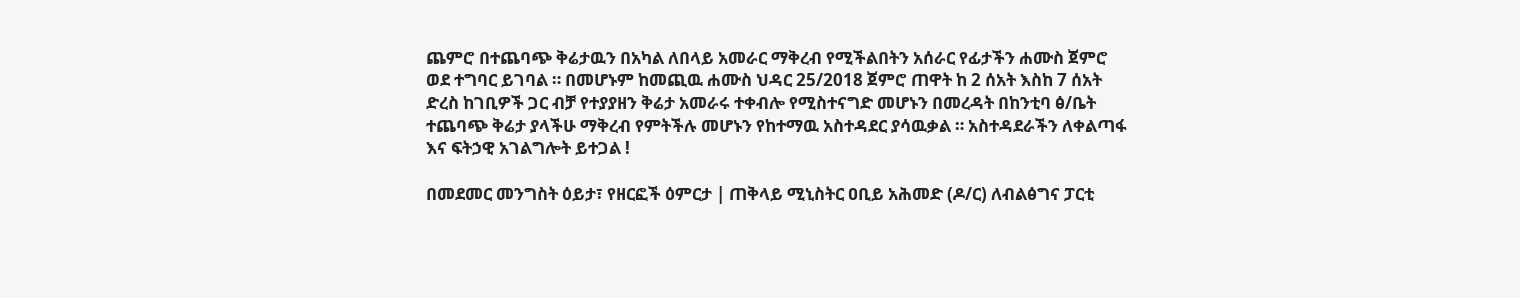ጨምሮ በተጨባጭ ቅሬታዉን በአካል ለበላይ አመራር ማቅረብ የሚችልበትን አሰራር የፊታችን ሐሙስ ጀምሮ ወደ ተግባር ይገባል ። በመሆኑም ከመጪዉ ሐሙስ ህዳር 25/2018 ጀምሮ ጠዋት ከ 2 ሰአት እስከ 7 ሰአት ድረስ ከገቢዎች ጋር ብቻ የተያያዘን ቅሬታ አመራሩ ተቀብሎ የሚስተናግድ መሆኑን በመረዳት በከንቲባ ፅ/ቤት ተጨባጭ ቅሬታ ያላችሁ ማቅረብ የምትችሉ መሆኑን የከተማዉ አስተዳደር ያሳዉቃል ። አስተዳደራችን ለቀልጣፋ እና ፍትኃዊ አገልግሎት ይተጋል !

በመደመር መንግስት ዕይታ፣ የዘርፎች ዕምርታ | ጠቅላይ ሚኒስትር ዐቢይ አሕመድ (ዶ/ር) ለብልፅግና ፓርቲ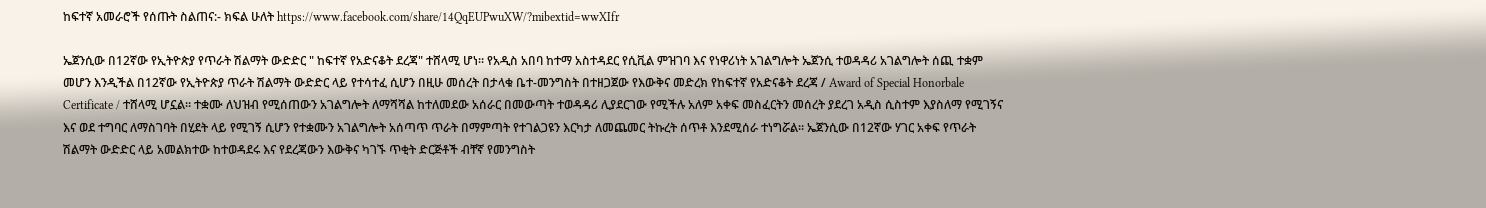ከፍተኛ አመራሮች የሰጡት ስልጠና:- ክፍል ሁለት https://www.facebook.com/share/14QqEUPwuXW/?mibextid=wwXIfr

ኤጀንሲው በ12ኛው የኢትዮጵያ የጥራት ሽልማት ውድድር " ከፍተኛ የአድናቆት ደረጃ" ተሸላሚ ሆነ። የአዲስ አበባ ከተማ አስተዳደር የሲቪል ምዝገባ እና የነዋሪነት አገልግሎት ኤጀንሲ ተወዳዳሪ አገልግሎት ሰጪ ተቋም መሆን እንዲችል በ12ኛው የኢትዮጵያ ጥራት ሽልማት ውድድር ላይ የተሳተፈ ሲሆን በዚሁ መሰረት በታላቁ ቤተ-መንግስት በተዘጋጀው የእውቅና መድረክ የከፍተኛ የአድናቆት ደረጃ / Award of Special Honorbale Certificate / ተሸላሚ ሆኗል። ተቋሙ ለህዝብ የሚሰጠውን አገልግሎት ለማሻሻል ከተለመደው አሰራር በመውጣት ተወዳዳሪ ሊያደርገው የሚችሉ አለም አቀፍ መስፈርትን መሰረት ያደረገ አዲስ ሲስተም እያስለማ የሚገኝና እና ወደ ተግባር ለማስገባት በሂደት ላይ የሚገኝ ሲሆን የተቋሙን አገልግሎት አሰጣጥ ጥራት በማምጣት የተገልጋዩን እርካታ ለመጨመር ትኩረት ሰጥቶ እንደሚሰራ ተነግሯል። ኤጀንሲው በ12ኛው ሃገር አቀፍ የጥራት ሽልማት ውድድር ላይ አመልክተው ከተወዳደሩ እና የደረጃውን እውቅና ካገኙ ጥቂት ድርጅቶች ብቸኛ የመንግስት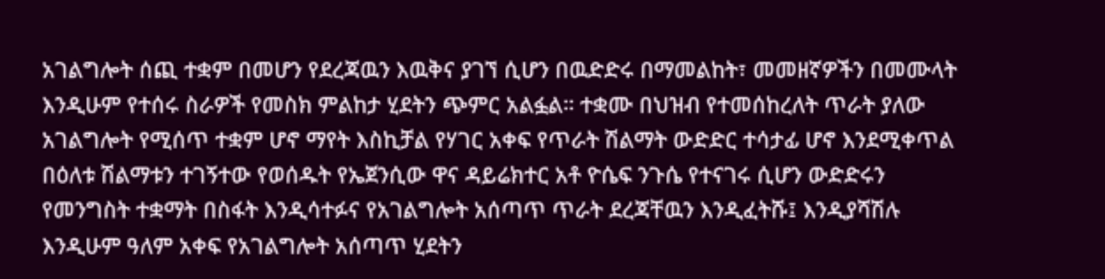አገልግሎት ሰጪ ተቋም በመሆን የደረጃዉን እዉቅና ያገኘ ሲሆን በዉድድሩ በማመልከት፣ መመዘኛዎችን በመሙላት እንዲሁም የተሰሩ ስራዎች የመስክ ምልከታ ሂደትን ጭምር አልፏል። ተቋሙ በህዝብ የተመሰከረለት ጥራት ያለው አገልግሎት የሚሰጥ ተቋም ሆኖ ማየት እስኪቻል የሃገር አቀፍ የጥራት ሽልማት ውድድር ተሳታፊ ሆኖ እንደሚቀጥል በዕለቱ ሽልማቱን ተገኝተው የወሰዱት የኤጀንሲው ዋና ዳይሬክተር አቶ ዮሴፍ ንጉሴ የተናገሩ ሲሆን ውድድሩን የመንግስት ተቋማት በስፋት እንዲሳተፉና የአገልግሎት አሰጣጥ ጥራት ደረጃቸዉን እንዲፈትሹ፤ እንዲያሻሽሉ እንዲሁም ዓለም አቀፍ የአገልግሎት አሰጣጥ ሂደትን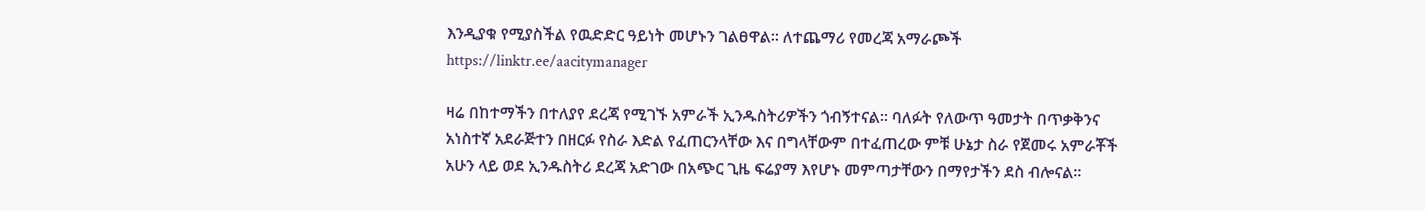እንዲያቁ የሚያስችል የዉድድር ዓይነት መሆኑን ገልፀዋል። ለተጨማሪ የመረጃ አማራጮች https://linktr.ee/aacitymanager

ዛሬ በከተማችን በተለያየ ደረጃ የሚገኙ አምራች ኢንዱስትሪዎችን ጎብኝተናል። ባለፉት የለውጥ ዓመታት በጥቃቅንና አነስተኛ አደራጅተን በዘርፉ የስራ እድል የፈጠርንላቸው እና በግላቸውም በተፈጠረው ምቹ ሁኔታ ስራ የጀመሩ አምራቾች አሁን ላይ ወደ ኢንዱስትሪ ደረጃ አድገው በአጭር ጊዜ ፍሬያማ እየሆኑ መምጣታቸውን በማየታችን ደስ ብሎናል።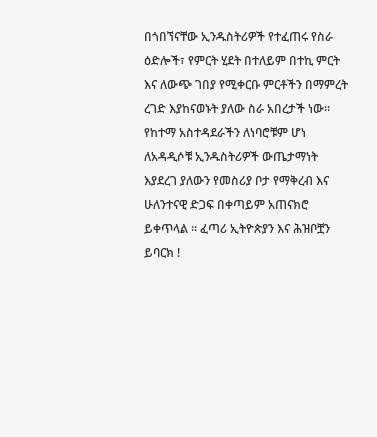በጎበኘናቸው ኢንዱስትሪዎች የተፈጠሩ የስራ ዕድሎች፣ የምርት ሂደት በተለይም በተኪ ምርት እና ለውጭ ገበያ የሚቀርቡ ምርቶችን በማምረት ረገድ እያከናወኑት ያለው ስራ አበረታች ነው። የከተማ አስተዳደራችን ለነባሮቹም ሆነ ለአዳዲሶቹ ኢንዱስትሪዎች ውጤታማነት እያደረገ ያለውን የመስሪያ ቦታ የማቅረብ እና ሁለንተናዊ ድጋፍ በቀጣይም አጠናክሮ ይቀጥላል ። ፈጣሪ ኢትዮጵያን እና ሕዝቦቿን ይባርክ !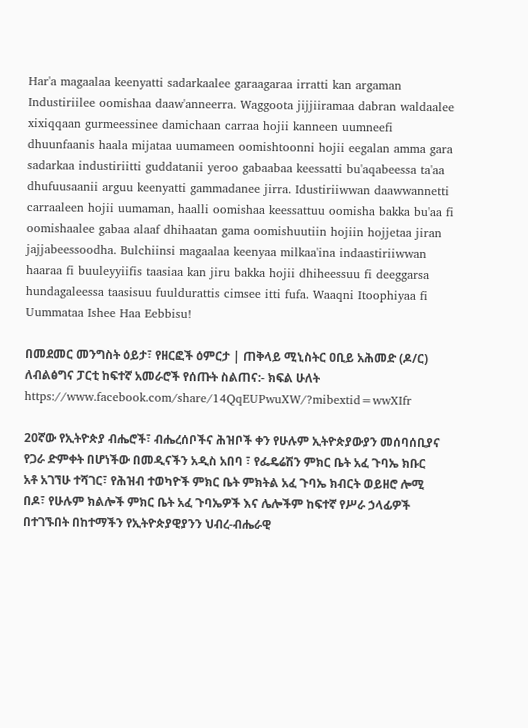Har'a magaalaa keenyatti sadarkaalee garaagaraa irratti kan argaman Industiriilee oomishaa daaw'anneerra. Waggoota jijjiiramaa dabran waldaalee xixiqqaan gurmeessinee damichaan carraa hojii kanneen uumneefi dhuunfaanis haala mijataa uumameen oomishtoonni hojii eegalan amma gara sadarkaa industiriitti guddatanii yeroo gabaabaa keessatti bu'aqabeessa ta'aa dhufuusaanii arguu keenyatti gammadanee jirra. Idustiriiwwan daawwannetti carraaleen hojii uumaman, haalli oomishaa keessattuu oomisha bakka bu'aa fi oomishaalee gabaa alaaf dhihaatan gama oomishuutiin hojiin hojjetaa jiran jajjabeessoodha. Bulchiinsi magaalaa keenyaa milkaa'ina indaastiriiwwan haaraa fi buuleyyiifis taasiaa kan jiru bakka hojii dhiheessuu fi deeggarsa hundagaleessa taasisuu fuuldurattis cimsee itti fufa. Waaqni Itoophiyaa fi Uummataa Ishee Haa Eebbisu!

በመደመር መንግስት ዕይታ፣ የዘርፎች ዕምርታ | ጠቅላይ ሚኒስትር ዐቢይ አሕመድ (ዶ/ር) ለብልፅግና ፓርቲ ከፍተኛ አመራሮች የሰጡት ስልጠና:- ክፍል ሁለት https://www.facebook.com/share/14QqEUPwuXW/?mibextid=wwXIfr

20ኛው የኢትዮጵያ ብሔሮች፣ ብሔረሰቦችና ሕዝቦች ቀን የሁሉም ኢትዮጵያውያን መሰባሰቢያና የጋራ ድምቀት በሆነችው በመዲናችን አዲስ አበባ ፣ የፌዴሬሽን ምክር ቤት አፈ ጉባኤ ክቡር አቶ አገኘሁ ተሻገር፣ የሕዝብ ተወካዮች ምክር ቤት ምክትል አፈ ጉባኤ ክብርት ወይዘሮ ሎሚ በዶ፣ የሁሉም ክልሎች ምክር ቤት አፈ ጉባኤዎች እና ሌሎችም ከፍተኛ የሥራ ኃላፊዎች በተገኙበት በከተማችን የኢትዮጵያዊያንን ህብረ-ብሔራዊ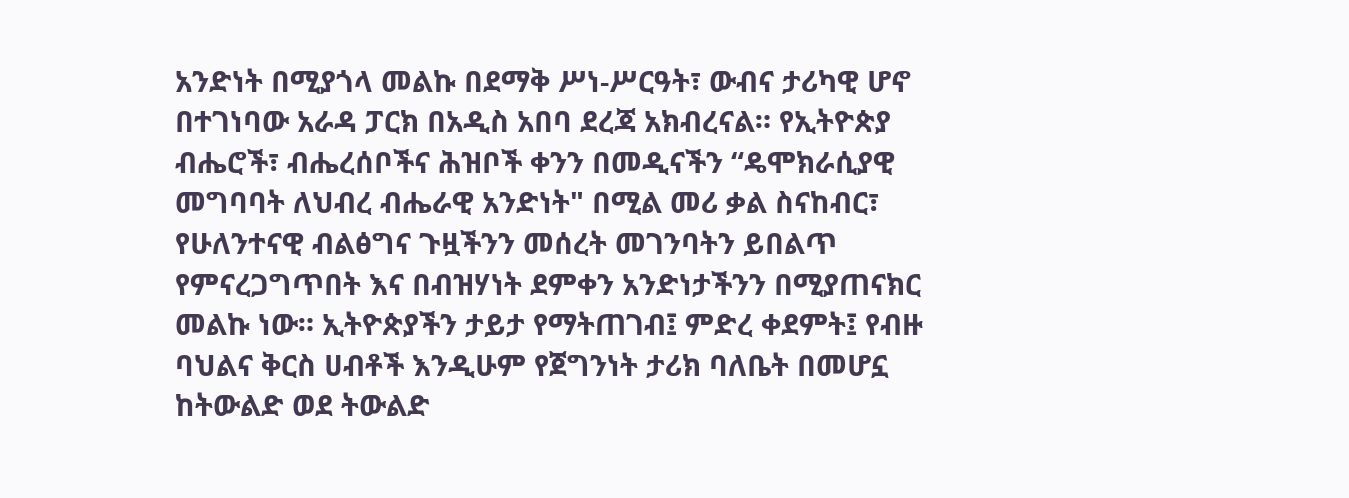አንድነት በሚያጎላ መልኩ በደማቅ ሥነ-ሥርዓት፣ ውብና ታሪካዊ ሆኖ በተገነባው አራዳ ፓርክ በአዲስ አበባ ደረጃ አክብረናል። የኢትዮጵያ ብሔሮች፣ ብሔረሰቦችና ሕዝቦች ቀንን በመዲናችን “ዴሞክራሲያዊ መግባባት ለህብረ ብሔራዊ አንድነት" በሚል መሪ ቃል ስናከብር፣ የሁለንተናዊ ብልፅግና ጉዟችንን መሰረት መገንባትን ይበልጥ የምናረጋግጥበት እና በብዝሃነት ደምቀን አንድነታችንን በሚያጠናክር መልኩ ነው። ኢትዮጵያችን ታይታ የማትጠገብ፤ ምድረ ቀደምት፤ የብዙ ባህልና ቅርስ ሀብቶች እንዲሁም የጀግንነት ታሪክ ባለቤት በመሆኗ ከትውልድ ወደ ትውልድ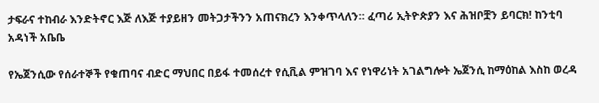ታፍራና ተከብራ እንድትኖር እጅ ለእጅ ተያይዘን መትጋታችንን አጠናክረን እንቀጥላለን። ፈጣሪ ኢትዮጵያን እና ሕዝቦቿን ይባርክ! ከንቲባ አዳነች አቤቤ

የኤጀንሲው የሰራተኞች የቁጠባና ብድር ማህበር በይፋ ተመሰረተ የሲቪል ምዝገባ እና የነዋሪነት አገልግሎት ኤጀንሲ ከማዕከል እስከ ወረዳ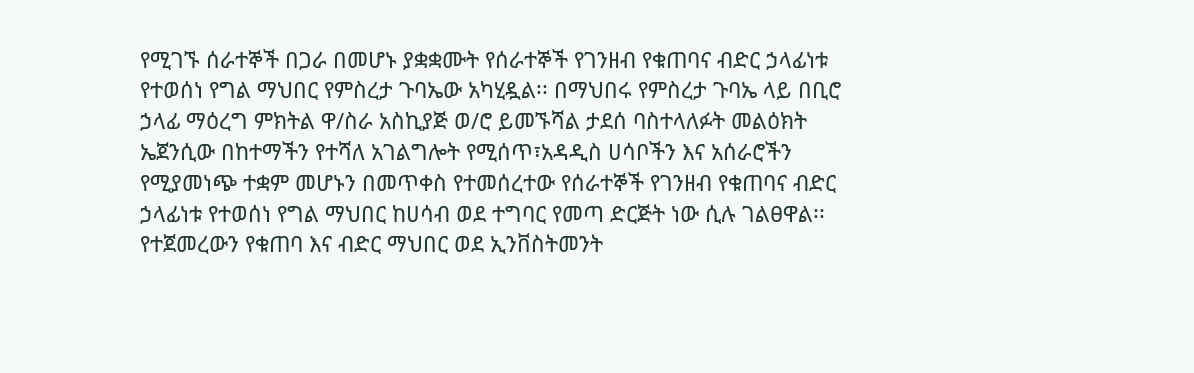የሚገኙ ሰራተኞች በጋራ በመሆኑ ያቋቋሙት የሰራተኞች የገንዘብ የቁጠባና ብድር ኃላፊነቱ የተወሰነ የግል ማህበር የምስረታ ጉባኤው አካሂዷል፡፡ በማህበሩ የምስረታ ጉባኤ ላይ በቢሮ ኃላፊ ማዕረግ ምክትል ዋ/ስራ አስኪያጅ ወ/ሮ ይመኙሻል ታደሰ ባስተላለፉት መልዕክት ኤጀንሲው በከተማችን የተሻለ አገልግሎት የሚሰጥ፣አዳዲስ ሀሳቦችን እና አሰራሮችን የሚያመነጭ ተቋም መሆኑን በመጥቀስ የተመሰረተው የሰራተኞች የገንዘብ የቁጠባና ብድር ኃላፊነቱ የተወሰነ የግል ማህበር ከሀሳብ ወደ ተግባር የመጣ ድርጅት ነው ሲሉ ገልፀዋል፡፡የተጀመረውን የቁጠባ እና ብድር ማህበር ወደ ኢንቨስትመንት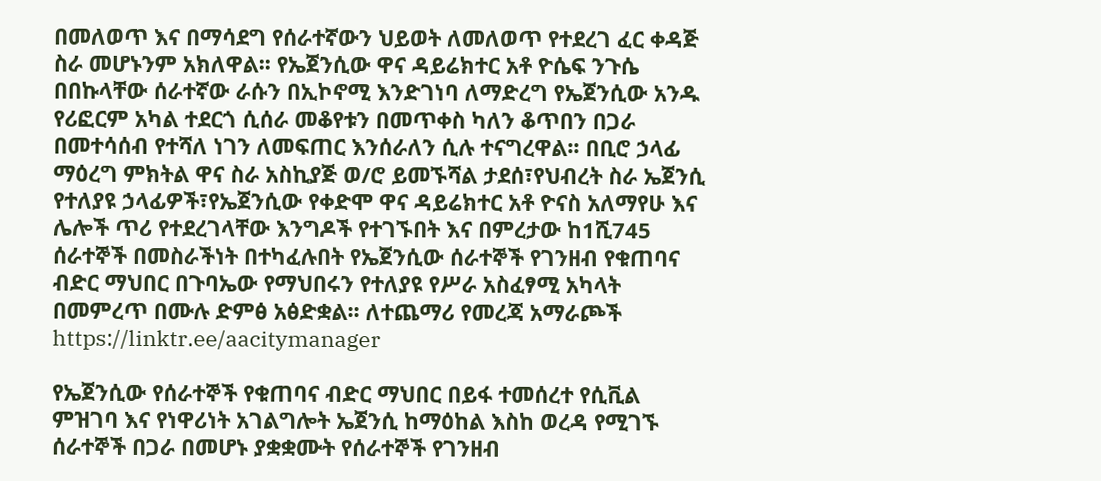በመለወጥ እና በማሳደግ የሰራተኛውን ህይወት ለመለወጥ የተደረገ ፈር ቀዳጅ ስራ መሆኑንም አክለዋል፡፡ የኤጀንሲው ዋና ዳይሬክተር አቶ ዮሴፍ ንጉሴ በበኩላቸው ሰራተኛው ራሱን በኢኮኖሚ እንድገነባ ለማድረግ የኤጀንሲው አንዱ የሪፎርም አካል ተደርጎ ሲሰራ መቆየቱን በመጥቀስ ካለን ቆጥበን በጋራ በመተሳሰብ የተሻለ ነገን ለመፍጠር እንሰራለን ሲሉ ተናግረዋል፡፡ በቢሮ ኃላፊ ማዕረግ ምክትል ዋና ስራ አስኪያጅ ወ/ሮ ይመኙሻል ታደሰ፣የህብረት ስራ ኤጀንሲ የተለያዩ ኃላፊዎች፣የኤጀንሲው የቀድሞ ዋና ዳይሬክተር አቶ ዮናስ አለማየሁ እና ሌሎች ጥሪ የተደረገላቸው እንግዶች የተገኙበት እና በምረታው ከ1ሺ745 ሰራተኞች በመስራችነት በተካፈሉበት የኤጀንሲው ሰራተኞች የገንዘብ የቁጠባና ብድር ማህበር በጉባኤው የማህበሩን የተለያዩ የሥራ አስፈፃሚ አካላት በመምረጥ በሙሉ ድምፅ አፅድቋል፡፡ ለተጨማሪ የመረጃ አማራጮች https://linktr.ee/aacitymanager

የኤጀንሲው የሰራተኞች የቁጠባና ብድር ማህበር በይፋ ተመሰረተ የሲቪል ምዝገባ እና የነዋሪነት አገልግሎት ኤጀንሲ ከማዕከል እስከ ወረዳ የሚገኙ ሰራተኞች በጋራ በመሆኑ ያቋቋሙት የሰራተኞች የገንዘብ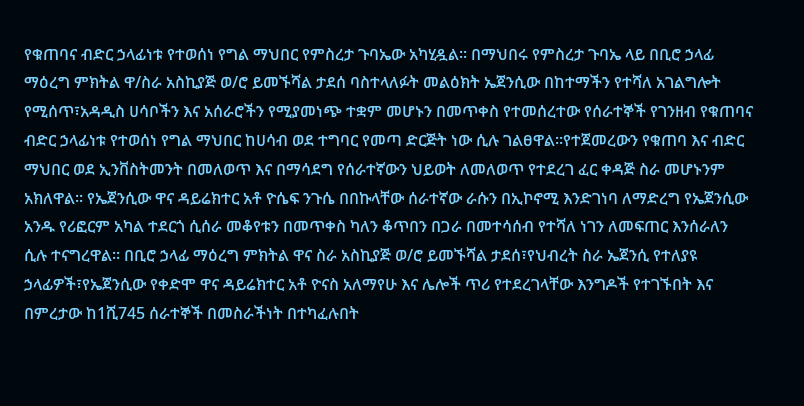የቁጠባና ብድር ኃላፊነቱ የተወሰነ የግል ማህበር የምስረታ ጉባኤው አካሂዷል፡፡ በማህበሩ የምስረታ ጉባኤ ላይ በቢሮ ኃላፊ ማዕረግ ምክትል ዋ/ስራ አስኪያጅ ወ/ሮ ይመኙሻል ታደሰ ባስተላለፉት መልዕክት ኤጀንሲው በከተማችን የተሻለ አገልግሎት የሚሰጥ፣አዳዲስ ሀሳቦችን እና አሰራሮችን የሚያመነጭ ተቋም መሆኑን በመጥቀስ የተመሰረተው የሰራተኞች የገንዘብ የቁጠባና ብድር ኃላፊነቱ የተወሰነ የግል ማህበር ከሀሳብ ወደ ተግባር የመጣ ድርጅት ነው ሲሉ ገልፀዋል፡፡የተጀመረውን የቁጠባ እና ብድር ማህበር ወደ ኢንቨስትመንት በመለወጥ እና በማሳደግ የሰራተኛውን ህይወት ለመለወጥ የተደረገ ፈር ቀዳጅ ስራ መሆኑንም አክለዋል፡፡ የኤጀንሲው ዋና ዳይሬክተር አቶ ዮሴፍ ንጉሴ በበኩላቸው ሰራተኛው ራሱን በኢኮኖሚ እንድገነባ ለማድረግ የኤጀንሲው አንዱ የሪፎርም አካል ተደርጎ ሲሰራ መቆየቱን በመጥቀስ ካለን ቆጥበን በጋራ በመተሳሰብ የተሻለ ነገን ለመፍጠር እንሰራለን ሲሉ ተናግረዋል፡፡ በቢሮ ኃላፊ ማዕረግ ምክትል ዋና ስራ አስኪያጅ ወ/ሮ ይመኙሻል ታደሰ፣የህብረት ስራ ኤጀንሲ የተለያዩ ኃላፊዎች፣የኤጀንሲው የቀድሞ ዋና ዳይሬክተር አቶ ዮናስ አለማየሁ እና ሌሎች ጥሪ የተደረገላቸው እንግዶች የተገኙበት እና በምረታው ከ1ሺ745 ሰራተኞች በመስራችነት በተካፈሉበት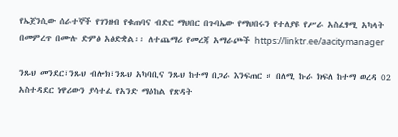የኤጀንሲው ሰራተኞች የገንዘብ የቁጠባና ብድር ማህበር በጉባኤው የማህበሩን የተለያዩ የሥራ አስፈፃሚ አካላት በመምረጥ በሙሉ ድምፅ አፅድቋል፡፡ ለተጨማሪ የመረጃ አማራጮች https://linktr.ee/aacitymanager

ንጹህ መንደር፣ንጹህ ብሎክ፣ንጹህ አካባቢና ንጹህ ከተማ በጋራ እንፍጠር ። በለሚ ኩራ ክፍለ ከተማ ወረዳ 02 አስተዳደር ነዋሪውን ያሳተፈ የአንድ ማዕከል የጽዳት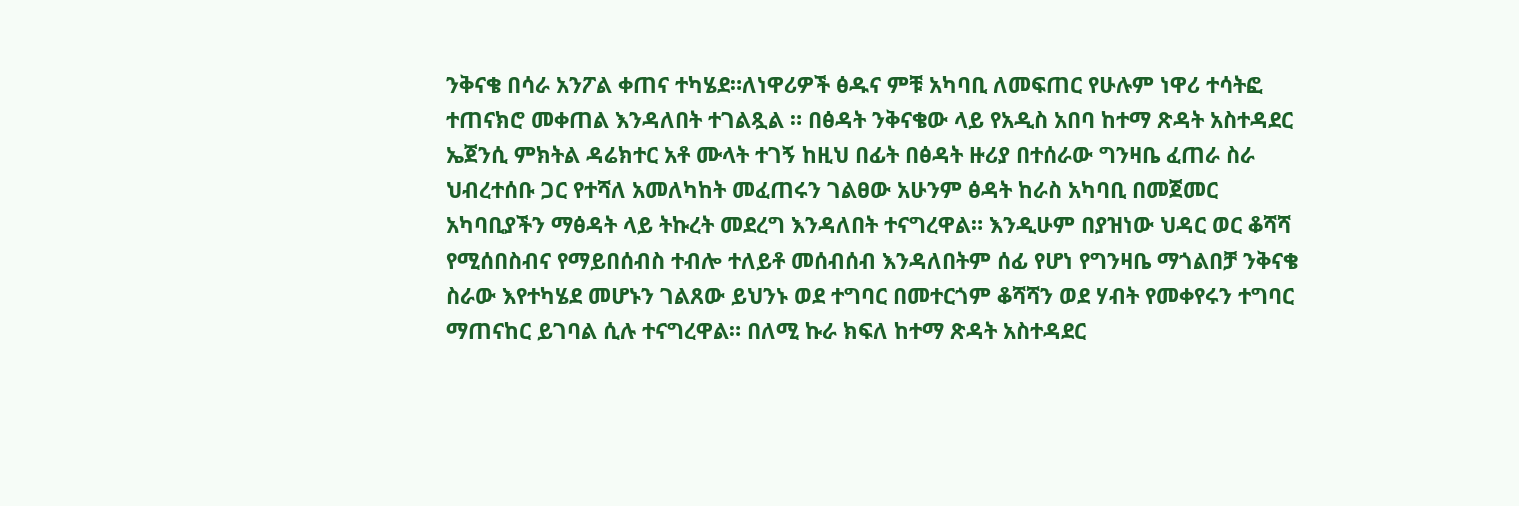ንቅናቄ በሳራ አንፖል ቀጠና ተካሄደ።ለነዋሪዎች ፅዱና ምቹ አካባቢ ለመፍጠር የሁሉም ነዋሪ ተሳትፎ ተጠናክሮ መቀጠል እንዳለበት ተገልጿል ። በፅዳት ንቅናቄው ላይ የአዲስ አበባ ከተማ ጽዳት አስተዳደር ኤጀንሲ ምክትል ዳሬክተር አቶ ሙላት ተገኝ ከዚህ በፊት በፅዳት ዙሪያ በተሰራው ግንዛቤ ፈጠራ ስራ ህብረተሰቡ ጋር የተሻለ አመለካከት መፈጠሩን ገልፀው አሁንም ፅዳት ከራስ አካባቢ በመጀመር አካባቢያችን ማፅዳት ላይ ትኩረት መደረግ እንዳለበት ተናግረዋል። እንዲሁም በያዝነው ህዳር ወር ቆሻሻ የሚሰበስብና የማይበሰብስ ተብሎ ተለይቶ መሰብሰብ እንዳለበትም ሰፊ የሆነ የግንዛቤ ማጎልበቻ ንቅናቄ ስራው እየተካሄደ መሆኑን ገልጸው ይህንኑ ወደ ተግባር በመተርጎም ቆሻሻን ወደ ሃብት የመቀየሩን ተግባር ማጠናከር ይገባል ሲሉ ተናግረዋል። በለሚ ኩራ ክፍለ ከተማ ጽዳት አስተዳደር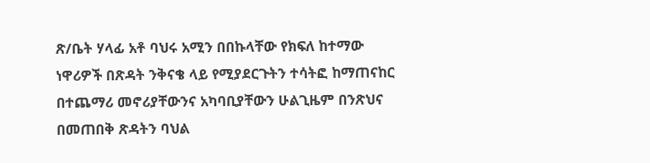ጽ/ቤት ሃላፊ አቶ ባህሩ አሚን በበኩላቸው የክፍለ ከተማው ነዋሪዎች በጽዳት ንቅናቄ ላይ የሚያደርጉትን ተሳትፎ ከማጠናከር በተጨማሪ መኖሪያቸውንና አካባቢያቸውን ሁልጊዜም በንጽህና በመጠበቅ ጽዳትን ባህል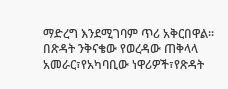ማድረግ እንደሚገባም ጥሪ አቅርበዋል። በጽዳት ንቅናቄው የወረዳው ጠቅላላ አመራር፣የአካባቢው ነዋሪዎች፣የጽዳት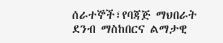ሰራተኞች፣የባጃጅ ማህበራት ደንብ ማስከበርና ልማታዊ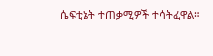ሴፍቲኔት ተጠቃሚዎች ተሳትፈዋል።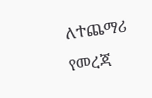ለተጨማሪ የመረጃ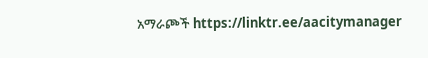አማራጮች https://linktr.ee/aacitymanager